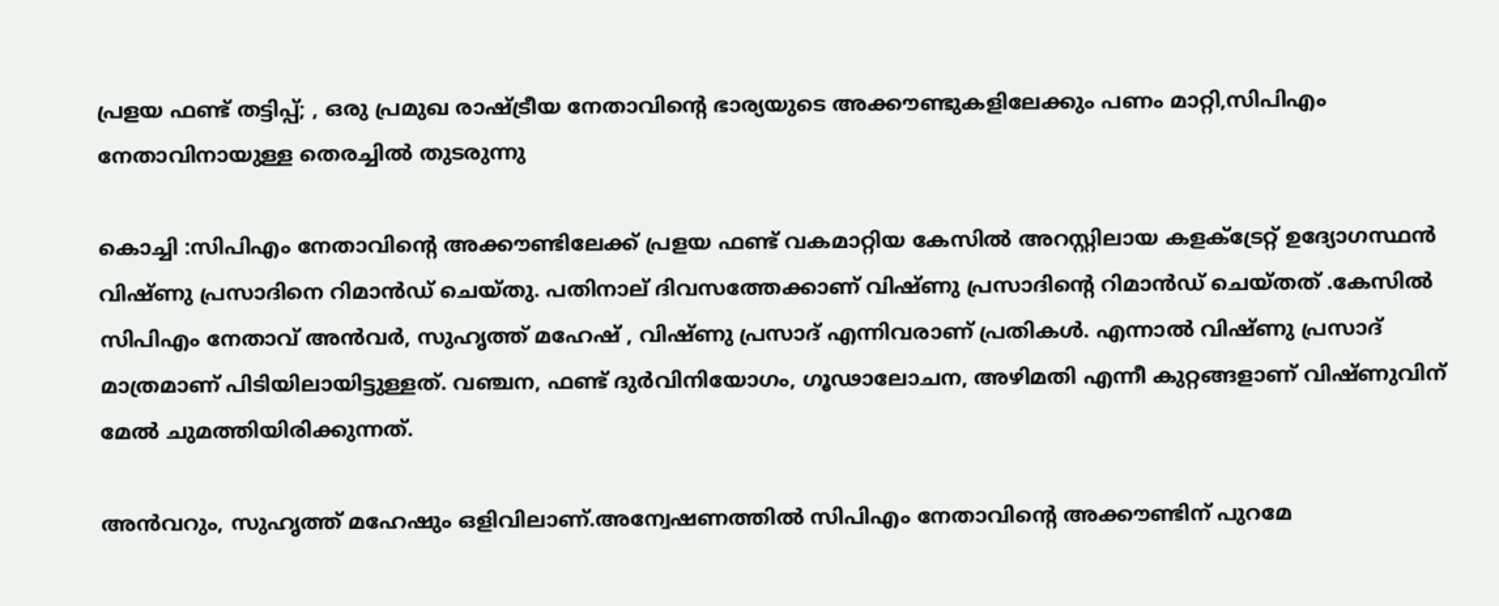പ്രളയ ഫണ്ട് തട്ടിപ്പ്; , ഒരു പ്രമുഖ രാഷ്ട്രീയ നേതാവിന്റെ ഭാര്യയുടെ അക്കൗണ്ടുകളിലേക്കും പണം മാറ്റി,സിപിഎം നേതാവിനായുള്ള തെരച്ചില്‍ തുടരുന്നു

കൊച്ചി :സിപിഎം നേതാവിന്റെ അക്കൗണ്ടിലേക്ക് പ്രളയ ഫണ്ട് വകമാറ്റിയ കേസില്‍ അറസ്റ്റിലായ കളക്‌ട്രേറ്റ് ഉദ്യോഗസ്ഥന്‍ വിഷ്ണു പ്രസാദിനെ റിമാന്‍ഡ് ചെയ്തു. പതിനാല് ദിവസത്തേക്കാണ് വിഷ്ണു പ്രസാദിന്റെ റിമാന്‍ഡ് ചെയ്തത് .കേസില്‍ സിപിഎം നേതാവ് അന്‍വര്‍, സുഹൃത്ത് മഹേഷ് , വിഷ്ണു പ്രസാദ് എന്നിവരാണ് പ്രതികള്‍. എന്നാല്‍ വിഷ്ണു പ്രസാദ് മാത്രമാണ് പിടിയിലായിട്ടുള്ളത്. വഞ്ചന, ഫണ്ട് ദുര്‍വിനിയോഗം, ഗൂഢാലോചന, അഴിമതി എന്നീ കുറ്റങ്ങളാണ് വിഷ്ണുവിന് മേല്‍ ചുമത്തിയിരിക്കുന്നത്.

അന്‍വറും, സുഹൃത്ത് മഹേഷും ഒളിവിലാണ്.അന്വേഷണത്തില്‍ സിപിഎം നേതാവിന്റെ അക്കൗണ്ടിന് പുറമേ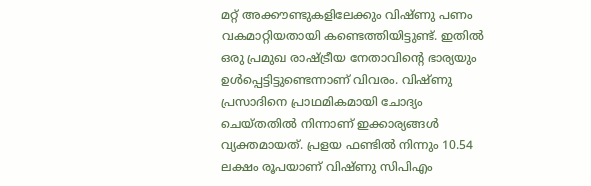മറ്റ് അക്കൗണ്ടുകളിലേക്കും വിഷ്ണു പണം വകമാറ്റിയതായി കണ്ടെത്തിയിട്ടുണ്ട്. ഇതില്‍ ഒരു പ്രമുഖ രാഷ്ട്രീയ നേതാവിന്റെ ഭാര്യയും ഉള്‍പ്പെട്ടിട്ടുണ്ടെന്നാണ് വിവരം. വിഷ്ണു പ്രസാദിനെ പ്രാഥമികമായി ചോദ്യം ചെയ്തതില്‍ നിന്നാണ് ഇക്കാര്യങ്ങള്‍ വ്യക്തമായത്. പ്രളയ ഫണ്ടില്‍ നിന്നും 10.54 ലക്ഷം രൂപയാണ് വിഷ്ണു സിപിഎം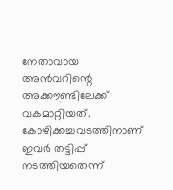നേതാവായ അന്‍വറിന്റെ അക്കൗണ്ടിലേക്ക് വകമാറ്റിയത്. കോഴിക്കച്ചവടത്തിനാണ് ഇവര്‍ തട്ടിപ്പ് നടത്തിയതെന്ന്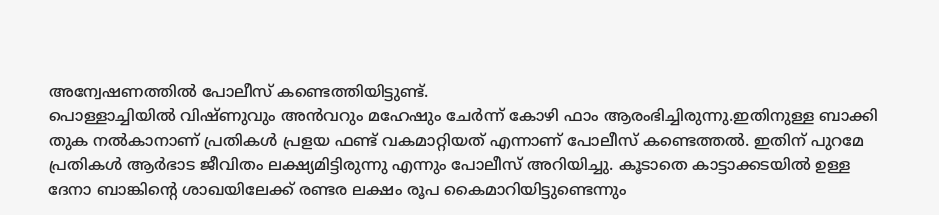അന്വേഷണത്തില്‍ പോലീസ് കണ്ടെത്തിയിട്ടുണ്ട്.
പൊള്ളാച്ചിയില്‍ വിഷ്ണുവും അന്‍വറും മഹേഷും ചേര്‍ന്ന് കോഴി ഫാം ആരംഭിച്ചിരുന്നു.ഇതിനുള്ള ബാക്കി തുക നല്‍കാനാണ് പ്രതികള്‍ പ്രളയ ഫണ്ട് വകമാറ്റിയത് എന്നാണ് പോലീസ് കണ്ടെത്തല്‍. ഇതിന് പുറമേ പ്രതികള്‍ ആര്‍ഭാട ജീവിതം ലക്ഷ്യമിട്ടിരുന്നു എന്നും പോലീസ് അറിയിച്ചു. കൂടാതെ കാട്ടാക്കടയില്‍ ഉള്ള ദേനാ ബാങ്കിന്റെ ശാഖയിലേക്ക് രണ്ടര ലക്ഷം രൂപ കൈമാറിയിട്ടുണ്ടെന്നും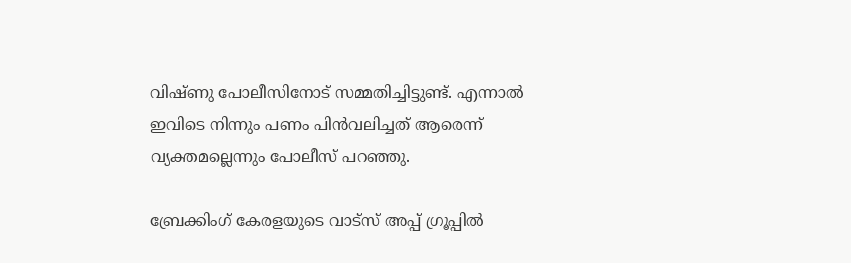വിഷ്ണു പോലീസിനോട് സമ്മതിച്ചിട്ടുണ്ട്. എന്നാല്‍ ഇവിടെ നിന്നും പണം പിന്‍വലിച്ചത് ആരെന്ന് വ്യക്തമല്ലെന്നും പോലീസ് പറഞ്ഞു.

ബ്രേക്കിംഗ് കേരളയുടെ വാട്സ് അപ്പ് ഗ്രൂപ്പിൽ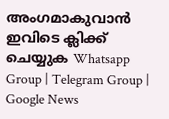അംഗമാകുവാൻ ഇവിടെ ക്ലിക്ക് ചെയ്യുക Whatsapp Group | Telegram Group | Google News